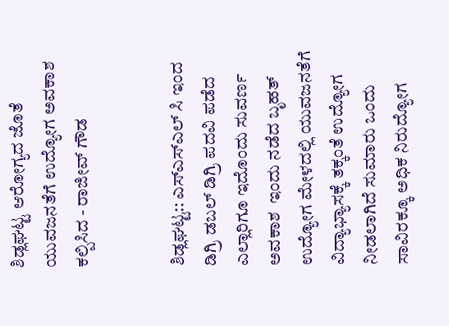ಶಿಡ್ಲಘಟ್ಟ ಆರೋಗ್ಯದ ಜೊತೆ ಯುವಜನತೆಗೆ ಉದ್ಯೋಗ ಅವಕಾಶ ಕಲ್ಪಿಸಿದ - ರಾಜೀವ್ ಗೌಡ


ಶಿಡ್ಲಘಟ್ಟ:: ಎಸ್ಎಸ್ಎಲ್ ಸಿ ಇಂದ ಡಿಗ್ರಿ ಡಬಲ್ ಡಿಗ್ರಿ ಪದವಿ ಪಡೆದ ಎಲ್ಲಾರಿಗೂ ಇದೊಂದು ಸುವರ್ಣ ಅವಕಾಶ  ಇಂದು ನಡೆದ ಬೃಹತ್ ಉದ್ಯೋಗ ಮೇಳದಲ್ಲಿ ಯುವಜನತೆಗೆ ವಿದ್ಯಾಭ್ಯಾಸಕ್ಕೆ ತಕ್ಕಂತೆ ಉದ್ಯೋಗ ನೀಡಲಾಗಿದೆ ಸುಮಾರು ಒಂದು ಸಾವಿರಕ್ಕೂ ಅಧಿಕ ನಿರುದ್ಯೋಗ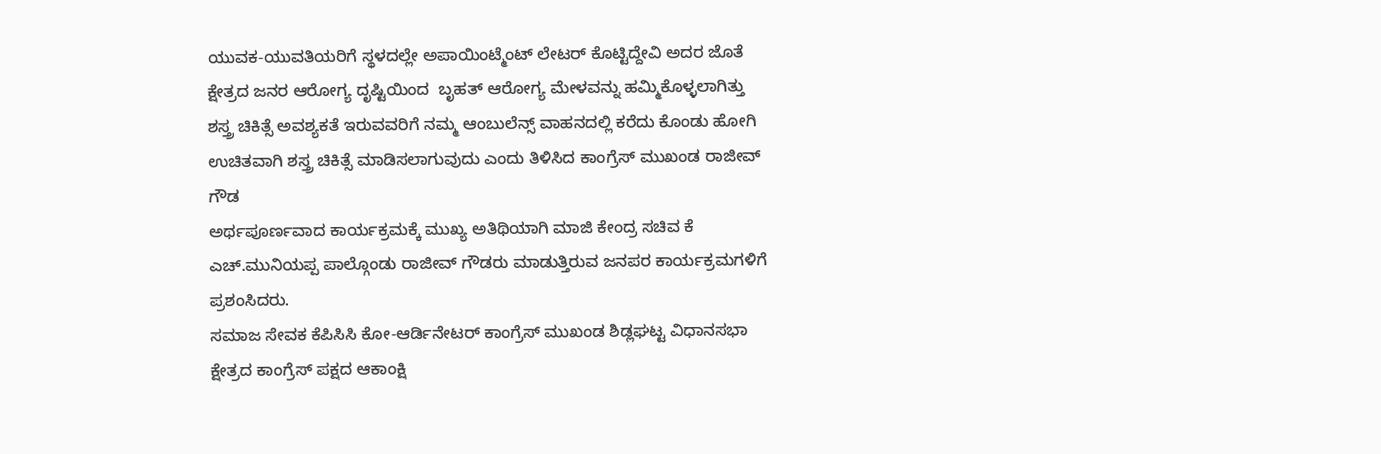ಯುವಕ-ಯುವತಿಯರಿಗೆ ಸ್ಥಳದಲ್ಲೇ ಅಪಾಯಿಂಟ್ಮೆಂಟ್ ಲೇಟರ್ ಕೊಟ್ಟಿದ್ದೇವಿ ಅದರ ಜೊತೆ ಕ್ಷೇತ್ರದ ಜನರ ಆರೋಗ್ಯ ದೃಷ್ಟಿಯಿಂದ  ಬೃಹತ್ ಆರೋಗ್ಯ ಮೇಳವನ್ನು ಹಮ್ಮಿಕೊಳ್ಳಲಾಗಿತ್ತು ಶಸ್ತ್ರ ಚಿಕಿತ್ಸೆ ಅವಶ್ಯಕತೆ ಇರುವವರಿಗೆ ನಮ್ಮ ಆಂಬುಲೆನ್ಸ್ ವಾಹನದಲ್ಲಿ ಕರೆದು ಕೊಂಡು ಹೋಗಿ ಉಚಿತವಾಗಿ ಶಸ್ತ್ರ ಚಿಕಿತ್ಸೆ ಮಾಡಿಸಲಾಗುವುದು ಎಂದು ತಿಳಿಸಿದ ಕಾಂಗ್ರೆಸ್ ಮುಖಂಡ ರಾಜೀವ್ ಗೌಡ
ಅರ್ಥಪೂರ್ಣವಾದ ಕಾರ್ಯಕ್ರಮಕ್ಕೆ ಮುಖ್ಯ ಅತಿಥಿಯಾಗಿ ಮಾಜಿ ಕೇಂದ್ರ ಸಚಿವ ಕೆ
ಎಚ್.ಮುನಿಯಪ್ಪ ಪಾಲ್ಗೊಂಡು ರಾಜೀವ್ ಗೌಡರು ಮಾಡುತ್ತಿರುವ ಜನಪರ ಕಾರ್ಯಕ್ರಮಗಳಿಗೆ ಪ್ರಶಂಸಿದರು.
ಸಮಾಜ ಸೇವಕ ಕೆಪಿಸಿಸಿ ಕೋ-ಆರ್ಡಿನೇಟರ್ ಕಾಂಗ್ರೆಸ್ ಮುಖಂಡ ಶಿಡ್ಲಘಟ್ಟ ವಿಧಾನಸಭಾ ಕ್ಷೇತ್ರದ ಕಾಂಗ್ರೆಸ್ ಪಕ್ಷದ ಆಕಾಂಕ್ಷಿ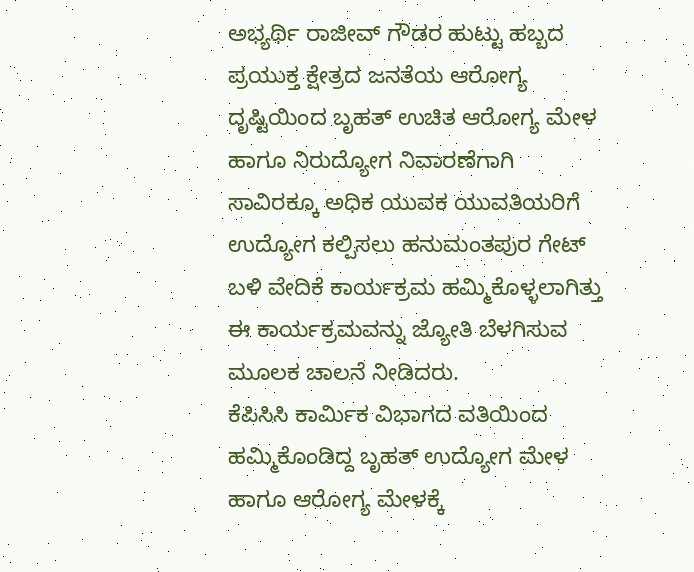ಅಭ್ಯರ್ಥಿ ರಾಜೀವ್ ಗೌಡರ ಹುಟ್ಟು ಹಬ್ಬದ ಪ್ರಯುಕ್ತ ಕ್ಷೇತ್ರದ ಜನತೆಯ ಆರೋಗ್ಯ ದೃಷ್ಟಿಯಿಂದ ಬೃಹತ್ ಉಚಿತ ಆರೋಗ್ಯ ಮೇಳ ಹಾಗೂ ನಿರುದ್ಯೋಗ ನಿವಾರಣೆಗಾಗಿ ಸಾವಿರಕ್ಕೂ ಅಧಿಕ ಯುವಕ ಯುವತಿಯರಿಗೆ ಉದ್ಯೋಗ ಕಲ್ಪಿಸಲು ಹನುಮಂತಪುರ ಗೇಟ್ ಬಳಿ ವೇದಿಕೆ ಕಾರ್ಯಕ್ರಮ ಹಮ್ಮಿಕೊಳ್ಳಲಾಗಿತ್ತು ಈ ಕಾರ್ಯಕ್ರಮವನ್ನು ಜ್ಯೋತಿ ಬೆಳಗಿಸುವ ಮೂಲಕ ಚಾಲನೆ ನೀಡಿದರು.
ಕೆಪಿಸಿಸಿ ಕಾರ್ಮಿಕ ವಿಭಾಗದ ವತಿಯಿಂದ ಹಮ್ಮಿಕೊಂಡಿದ್ದ ಬೃಹತ್ ಉದ್ಯೋಗ ಮೇಳ ಹಾಗೂ ಆರೋಗ್ಯ ಮೇಳಕ್ಕೆ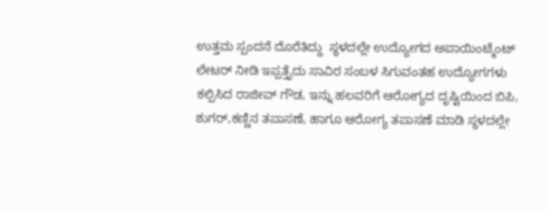ಉತ್ತಮ ಸ್ಪಂದನೆ ದೊರೆತಿದ್ದು  ಸ್ಥಳದಲ್ಲೇ ಉದ್ಯೋಗದ ಅಪಾಯಿಂಟ್ಮೆಂಟ್ ಲೇಟರ್ ನೀಡಿ ಇಪ್ಪತ್ತೈದು ಸಾವಿರ ಸಂಬಳ ಸಿಗುವಂತಹ ಉದ್ಯೋಗಗಳು ಕಲ್ಪಿಸಿದ ರಾಜೀವ್ ಗೌಡ, ಇನ್ನು ಹಲವರಿಗೆ ಆರೋಗ್ಯದ ದೃಷ್ಟಿಯಿಂದ ಬಿಪಿ, ಶುಗರ್,ಕಣ್ಣಿನ ತಪಾಸಣೆ, ಹಾಗೂ ಆರೋಗ್ಯ ತಪಾಸಣೆ ಮಾಡಿ ಸ್ಥಳದಲ್ಲೇ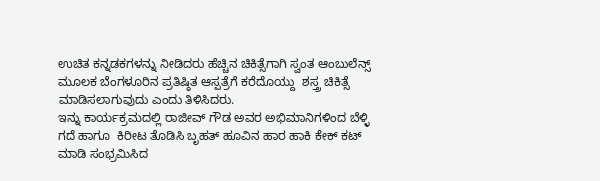ಉಚಿತ ಕನ್ನಡಕಗಳನ್ನು ನೀಡಿದರು ಹೆಚ್ಚಿನ ಚಿಕಿತ್ಸೆಗಾಗಿ ಸ್ವಂತ ಆಂಬುಲೆನ್ಸ್ ಮೂಲಕ ಬೆಂಗಳೂರಿನ ಪ್ರತಿಷ್ಠಿತ ಆಸ್ಪತ್ರೆಗೆ ಕರೆದೊಯ್ದು  ಶಸ್ತ್ರ ಚಿಕಿತ್ಸೆ ಮಾಡಿಸಲಾಗುವುದು ಎಂದು ತಿಳಿಸಿದರು.
ಇನ್ನು ಕಾರ್ಯಕ್ರಮದಲ್ಲಿ ರಾಜೀವ್ ಗೌಡ ಅವರ ಅಭಿಮಾನಿಗಳಿಂದ ಬೆಳ್ಳಿ ಗದೆ ಹಾಗೂ  ಕಿರೀಟ ತೊಡಿಸಿ ಬೃಹತ್ ಹೂವಿನ ಹಾರ ಹಾಕಿ ಕೇಕ್ ಕಟ್ ಮಾಡಿ ಸಂಭ್ರಮಿಸಿದ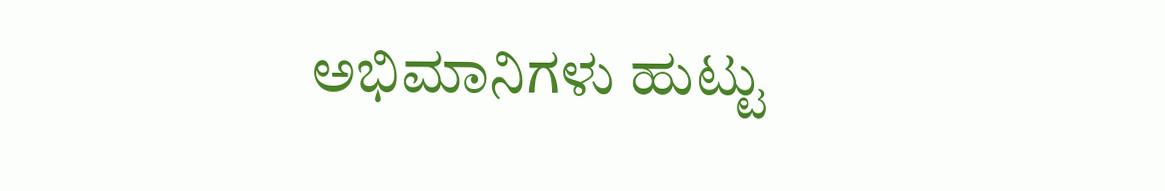ಅಭಿಮಾನಿಗಳು ಹುಟ್ಟು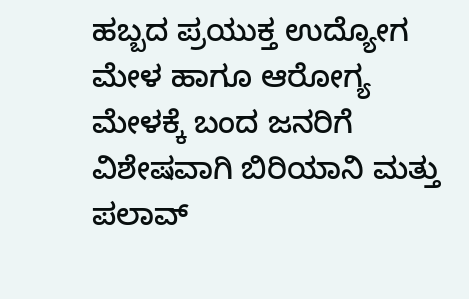ಹಬ್ಬದ ಪ್ರಯುಕ್ತ ಉದ್ಯೋಗ ಮೇಳ ಹಾಗೂ ಆರೋಗ್ಯ ಮೇಳಕ್ಕೆ ಬಂದ ಜನರಿಗೆ ವಿಶೇಷವಾಗಿ ಬಿರಿಯಾನಿ ಮತ್ತು ಪಲಾವ್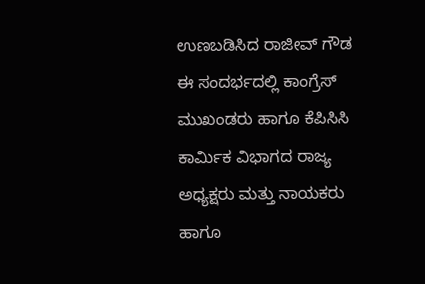ಉಣಬಡಿಸಿದ ರಾಜೀವ್ ಗೌಡ
ಈ ಸಂದರ್ಭದಲ್ಲಿ ಕಾಂಗ್ರೆಸ್ ಮುಖಂಡರು ಹಾಗೂ ಕೆಪಿಸಿಸಿ ಕಾರ್ಮಿಕ ವಿಭಾಗದ ರಾಜ್ಯ ಅಧ್ಯಕ್ಷರು ಮತ್ತು ನಾಯಕರು ಹಾಗೂ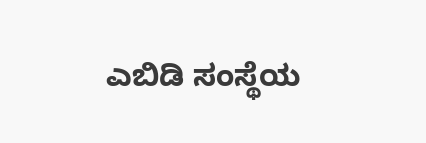ಎಬಿಡಿ ಸಂಸ್ಥೆಯ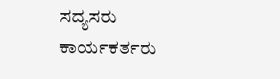ಸದ್ಯಸರು ಕಾರ್ಯಕರ್ತರು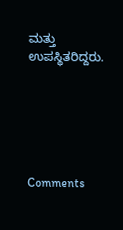ಮತ್ತು ಉಪಸ್ಥಿತರಿದ್ದರು.






Comments